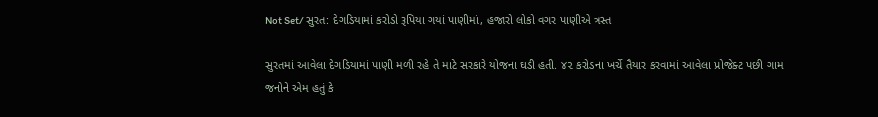Not Set/ સુરત: દેગડિયામાં કરોડો રૂપિયા ગયાં પાણીમાં, હજારો લોકો વગર પાણીએ ત્રસ્ત

સુરતમાં આવેલા દેગડિયામાં પાણી મળી રહે તે માટે સરકારે યોજના ઘડી હતી. ૪૨ કરોડના ખર્ચે તૈયાર કરવામાં આવેલા પ્રોજેક્ટ પછી ગામ જનોને એમ હતું કે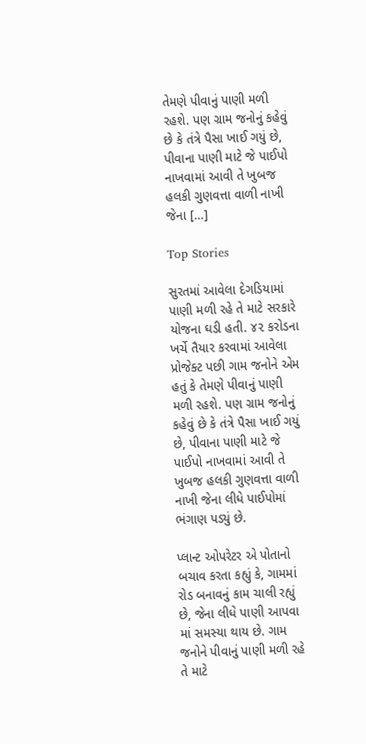તેમણે પીવાનું પાણી મળી રહશે. પણ ગ્રામ જનોનું કહેવું છે કે તંત્રે પૈસા ખાઈ ગયું છે, પીવાના પાણી માટે જે પાઈપો નાખવામાં આવી તે ખુબજ હલકી ગુણવત્તા વાળી નાખી જેના […]

Top Stories

સુરતમાં આવેલા દેગડિયામાં પાણી મળી રહે તે માટે સરકારે યોજના ઘડી હતી. ૪૨ કરોડના ખર્ચે તૈયાર કરવામાં આવેલા પ્રોજેક્ટ પછી ગામ જનોને એમ હતું કે તેમણે પીવાનું પાણી મળી રહશે. પણ ગ્રામ જનોનું કહેવું છે કે તંત્રે પૈસા ખાઈ ગયું છે, પીવાના પાણી માટે જે પાઈપો નાખવામાં આવી તે ખુબજ હલકી ગુણવત્તા વાળી નાખી જેના લીધે પાઈપોમાં ભંગાણ પડ્યું છે.

પ્લાન્ટ ઓપરેટર એ પોતાનો બચાવ કરતા કહ્યું કે, ગામમાં રોડ બનાવનું કામ ચાલી રહ્યું છે, જેના લીધે પાણી આપવા માં સમસ્યા થાય છે. ગામ જનોને પીવાનું પાણી મળી રહે તે માટે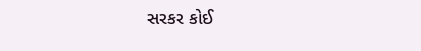સરકર કોઈ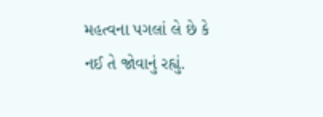મહત્વના પગલાં લે છે કે નઈ તે જોવાનું રહ્યું.